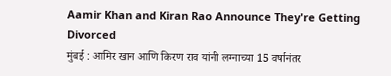Aamir Khan and Kiran Rao Announce They're Getting Divorced
मुंबई : आमिर खान आणि किरण राव यांनी लग्नाच्या 15 वर्षानंतर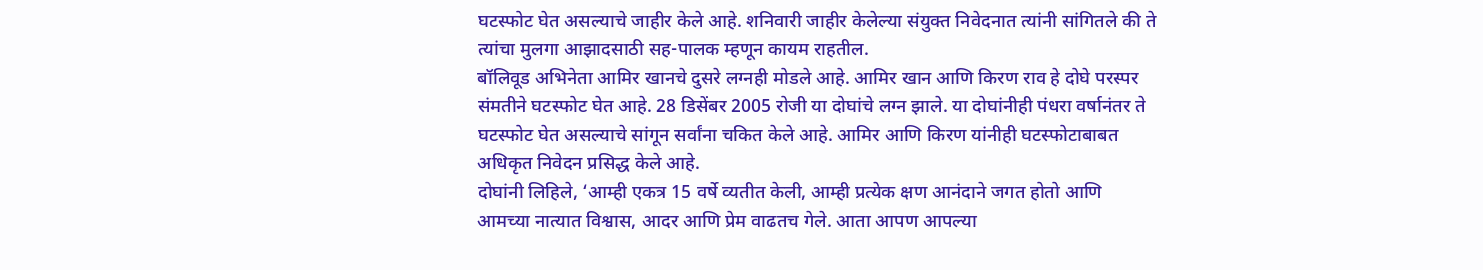घटस्फोट घेत असल्याचे जाहीर केले आहे. शनिवारी जाहीर केलेल्या संयुक्त निवेदनात त्यांनी सांगितले की ते त्यांचा मुलगा आझादसाठी सह-पालक म्हणून कायम राहतील.
बॉलिवूड अभिनेता आमिर खानचे दुसरे लग्नही मोडले आहे. आमिर खान आणि किरण राव हे दोघे परस्पर संमतीने घटस्फोट घेत आहे. 28 डिसेंबर 2005 रोजी या दोघांचे लग्न झाले. या दोघांनीही पंधरा वर्षानंतर ते घटस्फोट घेत असल्याचे सांगून सर्वांना चकित केले आहे. आमिर आणि किरण यांनीही घटस्फोटाबाबत अधिकृत निवेदन प्रसिद्ध केले आहे.
दोघांनी लिहिले, ‘आम्ही एकत्र 15 वर्षे व्यतीत केली, आम्ही प्रत्येक क्षण आनंदाने जगत होतो आणि आमच्या नात्यात विश्वास, आदर आणि प्रेम वाढतच गेले. आता आपण आपल्या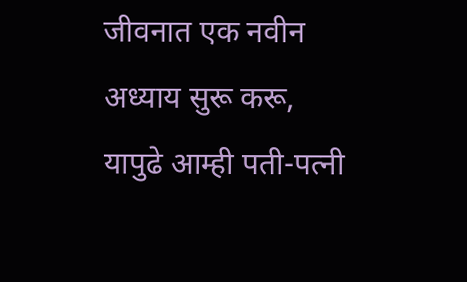जीवनात एक नवीन अध्याय सुरू करू, यापुढे आम्ही पती-पत्नी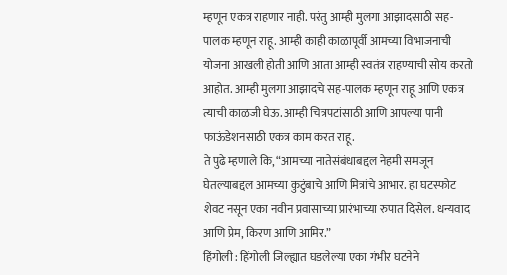म्हणून एकत्र राहणार नाही. परंतु आम्ही मुलगा आझादसाठी सह-पालक म्हणून राहू. आम्ही काही काळापूर्वी आमच्या विभाजनाची योजना आखली होती आणि आता आम्ही स्वतंत्र राहण्याची सोय करतो आहोत. आम्ही मुलगा आझादचे सह-पालक म्हणून राहू आणि एकत्र त्याची काळजी घेऊ. आम्ही चित्रपटांसाठी आणि आपल्या पानी फाऊंडेशनसाठी एकत्र काम करत राहू.
ते पुढे म्हणाले कि, “आमच्या नातेसंबंधाबद्दल नेहमी समजून घेतल्याबद्दल आमच्या कुटुंबाचे आणि मित्रांचे आभार. हा घटस्फोट शेवट नसून एका नवीन प्रवासाच्या प्रारंभाच्या रुपात दिसेल. धन्यवाद आणि प्रेम, किरण आणि आमिर.”
हिंगोली : हिंगोली जिल्ह्यात घडलेल्या एका गंभीर घटनेने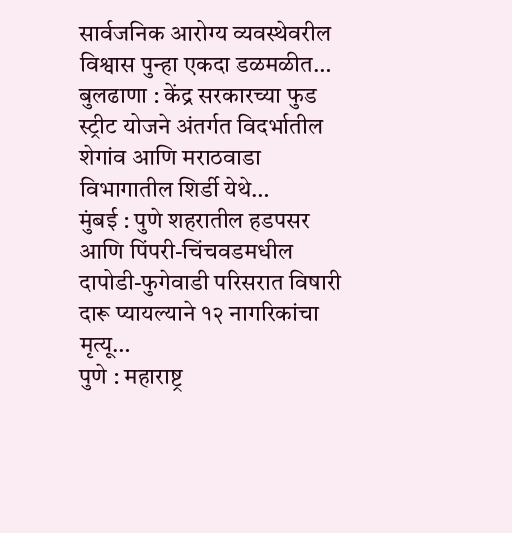सार्वजनिक आरोग्य व्यवस्थेवरील विश्वास पुन्हा एकदा डळमळीत…
बुलढाणा : केंद्र सरकारच्या फुड स्ट्रीट योजने अंतर्गत विदर्भातील शेगांव आणि मराठवाडा विभागातील शिर्डी येथे…
मुंबई : पुणे शहरातील हडपसर आणि पिंपरी-चिंचवडमधील दापोडी-फुगेवाडी परिसरात विषारी दारू प्यायल्याने १२ नागरिकांचा मृत्यू…
पुणे : महाराष्ट्र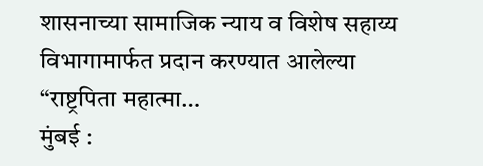शासनाच्या सामाजिक न्याय व विशेष सहाय्य विभागामार्फत प्रदान करण्यात आलेल्या “राष्ट्रपिता महात्मा…
मुंबई :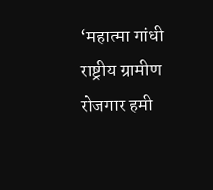‘महात्मा गांधी राष्ट्रीय ग्रामीण रोजगार हमी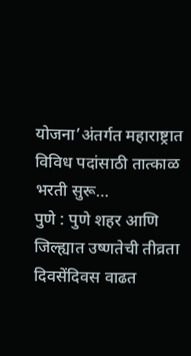योजना’अंतर्गत महाराष्ट्रात विविध पदांसाठी तात्काळ भरती सुरू…
पुणे : पुणे शहर आणि जिल्ह्यात उष्णतेची तीव्रता दिवसेंदिवस वाढत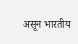असून भारतीय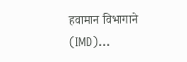हवामान विभागाने (IMD)…